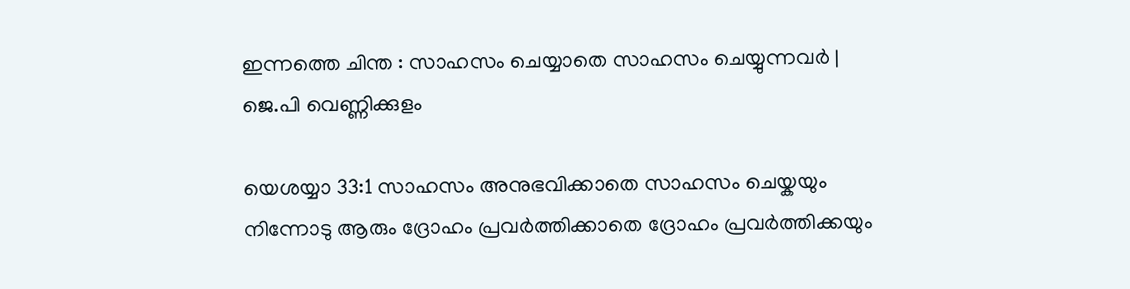ഇന്നത്തെ ചിന്ത : സാഹസം ചെയ്യാതെ സാഹസം ചെയ്യുന്നവർ | ജെ.പി വെണ്ണിക്കുളം

യെശയ്യാ 33:1 സാഹസം അനുഭവിക്കാതെ സാഹസം ചെയ്കയും നിന്നോടു ആരും ദ്രോഹം പ്രവർത്തിക്കാതെ ദ്രോഹം പ്രവർത്തിക്കയും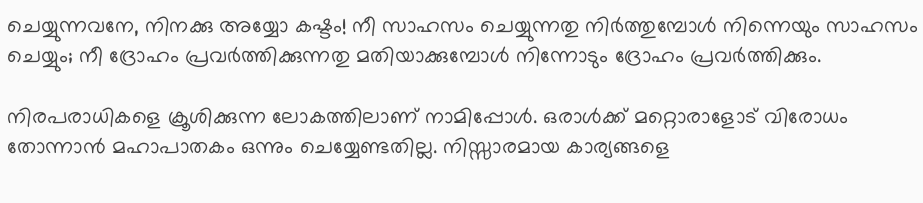ചെയ്യുന്നവനേ, നിനക്കു അയ്യോ കഷ്ടം! നീ സാഹസം ചെയ്യുന്നതു നിർത്തുമ്പോൾ നിന്നെയും സാഹസം ചെയ്യും; നീ ദ്രോഹം പ്രവർത്തിക്കുന്നതു മതിയാക്കുമ്പോൾ നിന്നോടും ദ്രോഹം പ്രവർത്തിക്കും.

നിരപരാധികളെ ക്രൂശിക്കുന്ന ലോകത്തിലാണ് നാമിപ്പോൾ. ഒരാൾക്ക് മറ്റൊരാളോട് വിരോധം തോന്നാൻ മഹാപാതകം ഒന്നും ചെയ്യേണ്ടതില്ല. നിസ്സാരമായ കാര്യങ്ങളെ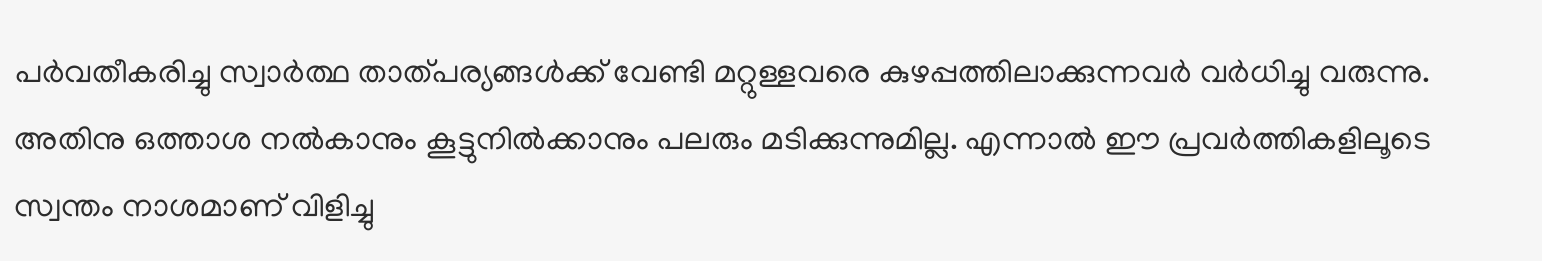പർവതീകരിച്ചു സ്വാർത്ഥ താത്പര്യങ്ങൾക്ക് വേണ്ടി മറ്റുള്ളവരെ കുഴപ്പത്തിലാക്കുന്നവർ വർധിച്ചു വരുന്നു. അതിനു ഒത്താശ നൽകാനും കൂട്ടുനിൽക്കാനും പലരും മടിക്കുന്നുമില്ല. എന്നാൽ ഈ പ്രവർത്തികളിലൂടെ സ്വന്തം നാശമാണ് വിളിച്ചു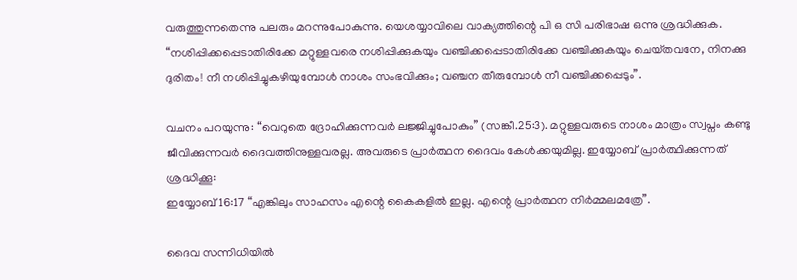വരുത്തുന്നതെന്നു പലരും മറന്നുപോകുന്നു. യെശയ്യാവിലെ വാക്യത്തിന്റെ പി ഒ സി പരിഭാഷ ഒന്നു ശ്രദ്ധിക്കുക.
“നശിപ്പിക്കപ്പെടാതിരിക്കേ മറ്റുള്ളവരെ നശിപ്പിക്കുകയും വഞ്ചിക്കപ്പെടാതിരിക്കേ വഞ്ചിക്കുകയും ചെയ്‌തവനേ, നിനക്കു ദുരിതം! നീ നശിപ്പിച്ചുകഴിയുമ്പോള്‍ നാശം സംഭവിക്കും; വഞ്ചന തീരുമ്പോള്‍ നീ വഞ്ചിക്കപ്പെടും”.

വചനം പറയുന്നു: “വെറുതെ ദ്രോഹിക്കുന്നവർ ലജ്ജിച്ചുപോകും” (സങ്കീ.25:3). മറ്റുള്ളവരുടെ നാശം മാത്രം സ്വപ്നം കണ്ടു ജീവിക്കുന്നവർ ദൈവത്തിനുള്ളവരല്ല. അവരുടെ പ്രാർത്ഥന ദൈവം കേൾക്കയുമില്ല. ഇയ്യോബ് പ്രാർത്ഥിക്കുന്നത് ശ്രദ്ധിക്കൂ:
ഇയ്യോബ് 16:17 “എങ്കിലും സാഹസം എന്റെ കൈകളിൽ ഇല്ല. എന്റെ പ്രാർത്ഥന നിർമ്മലമത്രേ”.

ദൈവ സന്നിധിയിൽ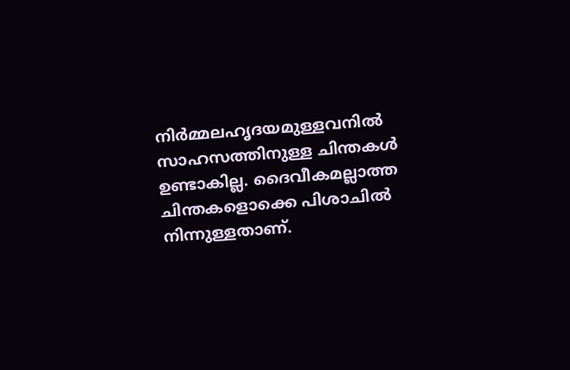നിർമ്മലഹൃദയമുള്ളവനിൽ സാഹസത്തിനുള്ള ചിന്തകൾ ഉണ്ടാകില്ല. ദൈവീകമല്ലാത്ത ചിന്തകളൊക്കെ പിശാചിൽ നിന്നുള്ളതാണ്.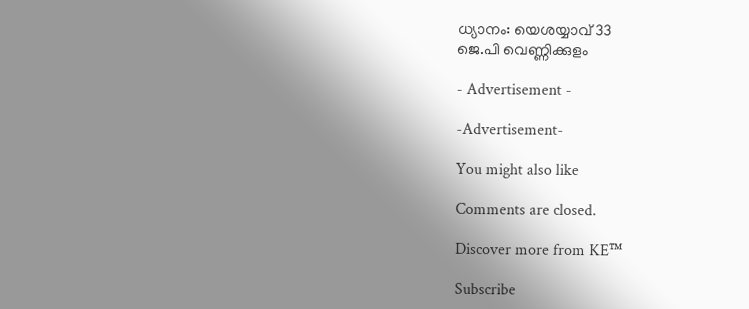ധ്യാനം: യെശയ്യാവ് 33
ജെ.പി വെണ്ണിക്കുളം

- Advertisement -

-Advertisement-

You might also like

Comments are closed.

Discover more from KE™

Subscribe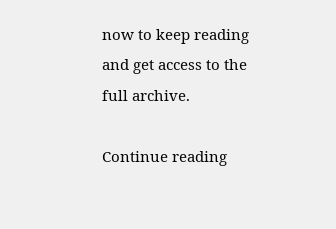now to keep reading and get access to the full archive.

Continue reading